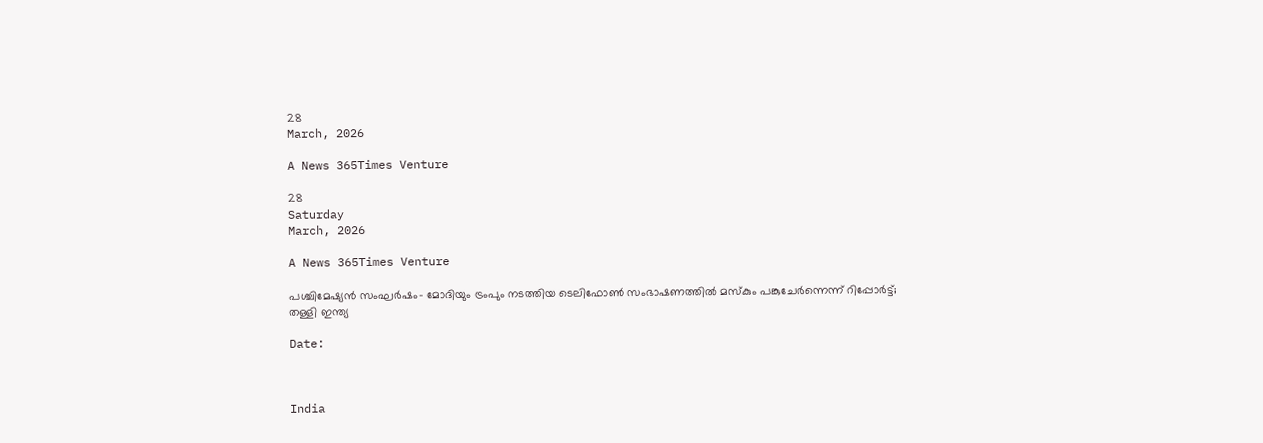28
March, 2026

A News 365Times Venture

28
Saturday
March, 2026

A News 365Times Venture

പശ്ചിമേഷ്യന്‍ സംഘര്‍ഷം- മോദിയും ട്രംപും നടത്തിയ ടെലിഫോണ്‍ സംഭാഷണത്തില്‍ മസ്‌കും പങ്കുചേര്‍ന്നെന്ന് റിപ്പോര്‍ട്ട്; തള്ളി ഇന്ത്യ

Date:



India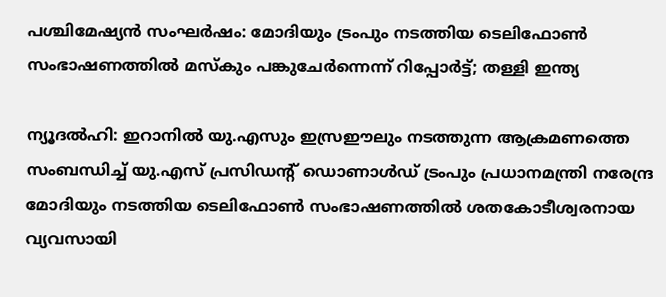പശ്ചിമേഷ്യന്‍ സംഘര്‍ഷം: മോദിയും ട്രംപും നടത്തിയ ടെലിഫോണ്‍ സംഭാഷണത്തില്‍ മസ്‌കും പങ്കുചേര്‍ന്നെന്ന് റിപ്പോര്‍ട്ട്; തള്ളി ഇന്ത്യ

ന്യൂദല്‍ഹി: ഇറാനില്‍ യു.എസും ഇസ്രഈലും നടത്തുന്ന ആക്രമണത്തെ സംബന്ധിച്ച് യു.എസ് പ്രസിഡന്റ് ഡൊണാള്‍ഡ് ട്രംപും പ്രധാനമന്ത്രി നരേന്ദ്ര മോദിയും നടത്തിയ ടെലിഫോണ്‍ സംഭാഷണത്തില്‍ ശതകോടീശ്വരനായ വ്യവസായി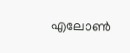എലോണ്‍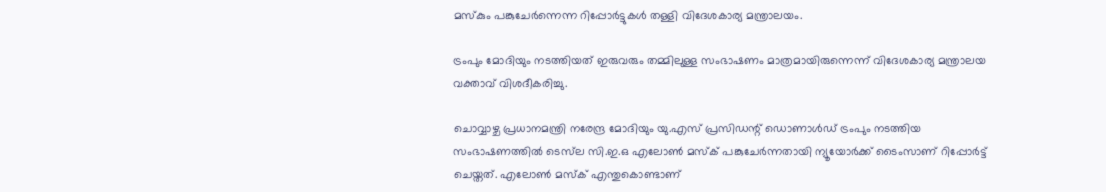മസ്‌കും പങ്കുചേര്‍ന്നെന്ന റിപ്പോര്‍ട്ടുകള്‍ തള്ളി വിദേശകാര്യ മന്ത്രാലയം.

ട്രംപും മോദിയും നടത്തിയത് ഇരുവരും തമ്മിലുള്ള സംഭാഷണം മാത്രമായിരുന്നെന്ന് വിദേശകാര്യ മന്ത്രാലയ വക്താവ് വിശദീകരിച്ചു.

ചൊവ്വാഴ്ച പ്രധാനമന്ത്രി നരേന്ദ്ര മോദിയും യു.എസ് പ്രസിഡന്റ് ഡൊണാള്‍ഡ് ട്രംപും നടത്തിയ സംഭാഷണത്തില്‍ ടെസ്‌ല സി.ഇ.ഒ എലോണ്‍ മസ്‌ക് പങ്കുചേര്‍ന്നതായി ന്യൂയോര്‍ക്ക് ടൈംസാണ് റിപ്പോര്‍ട്ട് ചെയ്തത്. എലോണ്‍ മസ്‌ക് എന്തുകൊണ്ടാണ്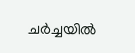ചര്‍ച്ചയില്‍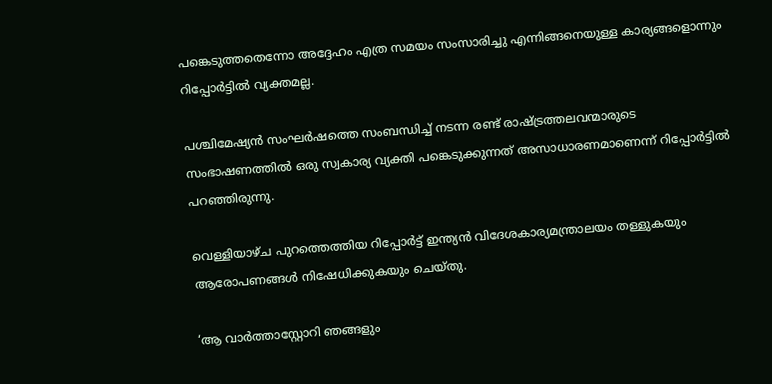പങ്കെടുത്തതെന്നോ അദ്ദേഹം എത്ര സമയം സംസാരിച്ചു എന്നിങ്ങനെയുള്ള കാര്യങ്ങളൊന്നും റിപ്പോര്‍ട്ടില്‍ വ്യക്തമല്ല.

പശ്ചിമേഷ്യന്‍ സംഘര്‍ഷത്തെ സംബന്ധിച്ച് നടന്ന രണ്ട് രാഷ്ട്രത്തലവന്മാരുടെ സംഭാഷണത്തില്‍ ഒരു സ്വകാര്യ വ്യക്തി പങ്കെടുക്കുന്നത് അസാധാരണമാണെന്ന് റിപ്പോര്‍ട്ടില്‍ പറഞ്ഞിരുന്നു.

വെള്ളിയാഴ്ച പുറത്തെത്തിയ റിപ്പോര്‍ട്ട് ഇന്ത്യന്‍ വിദേശകാര്യമന്ത്രാലയം തള്ളുകയും ആരോപണങ്ങള്‍ നിഷേധിക്കുകയും ചെയ്തു.

‘ആ വാര്‍ത്താസ്റ്റോറി ഞങ്ങളും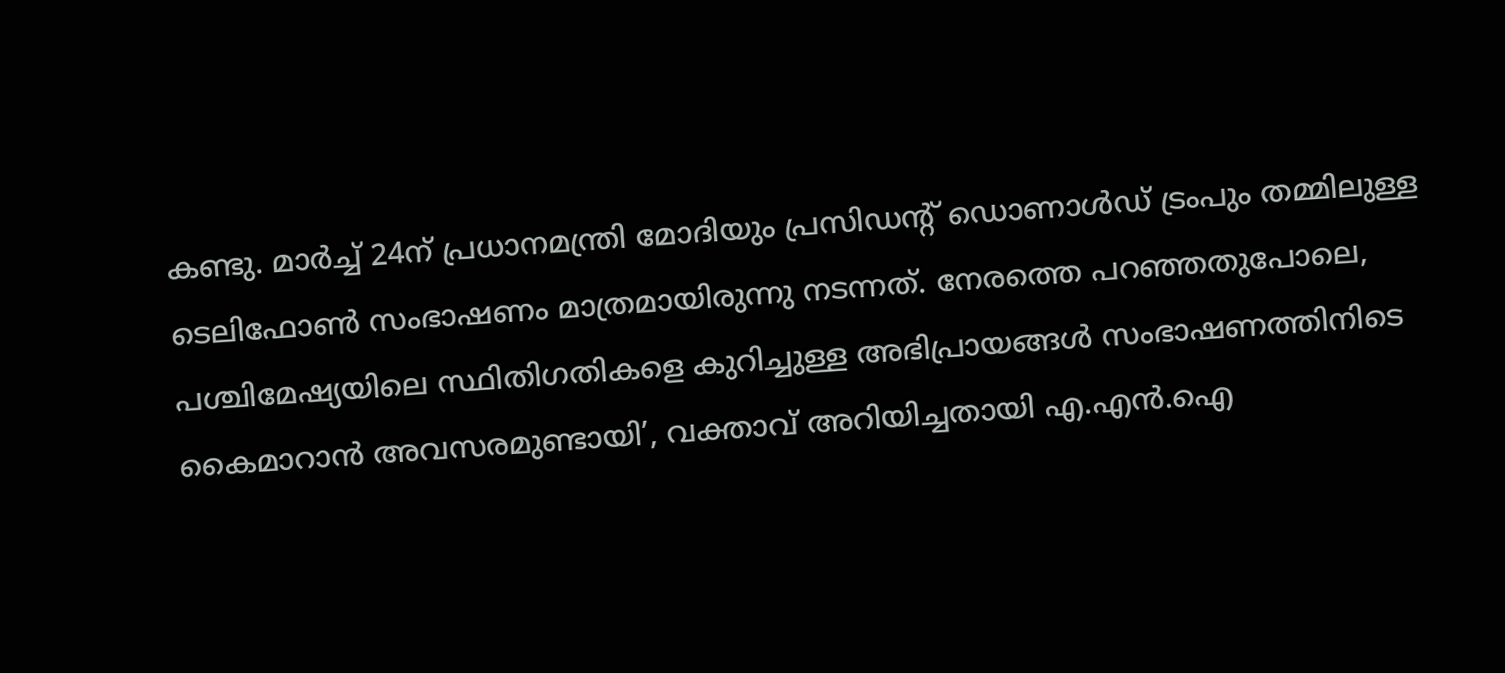കണ്ടു. മാര്‍ച്ച് 24ന് പ്രധാനമന്ത്രി മോദിയും പ്രസിഡന്റ് ഡൊണാള്‍ഡ് ട്രംപും തമ്മിലുള്ള ടെലിഫോണ്‍ സംഭാഷണം മാത്രമായിരുന്നു നടന്നത്. നേരത്തെ പറഞ്ഞതുപോലെ, പശ്ചിമേഷ്യയിലെ സ്ഥിതിഗതികളെ കുറിച്ചുള്ള അഭിപ്രായങ്ങള്‍ സംഭാഷണത്തിനിടെ കൈമാറാന്‍ അവസരമുണ്ടായി’, വക്താവ് അറിയിച്ചതായി എ.എന്‍.ഐ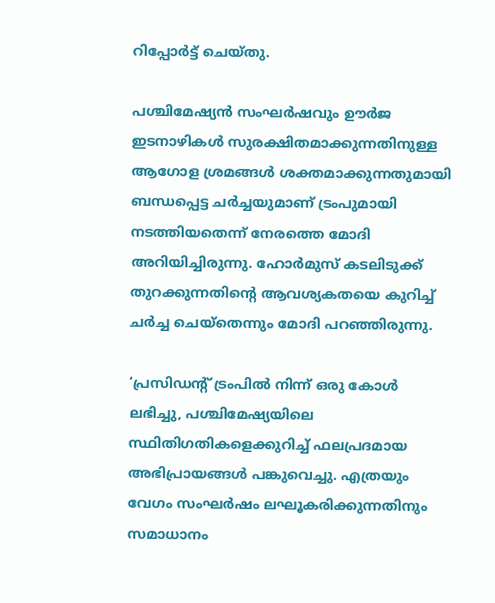റിപ്പോര്‍ട്ട് ചെയ്തു.

പശ്ചിമേഷ്യന്‍ സംഘര്‍ഷവും ഊര്‍ജ ഇടനാഴികള്‍ സുരക്ഷിതമാക്കുന്നതിനുള്ള ആഗോള ശ്രമങ്ങള്‍ ശക്തമാക്കുന്നതുമായി ബന്ധപ്പെട്ട ചര്‍ച്ചയുമാണ് ട്രംപുമായി നടത്തിയതെന്ന് നേരത്തെ മോദി അറിയിച്ചിരുന്നു. ഹോര്‍മുസ് കടലിടുക്ക് തുറക്കുന്നതിന്റെ ആവശ്യകതയെ കുറിച്ച് ചര്‍ച്ച ചെയ്‌തെന്നും മോദി പറഞ്ഞിരുന്നു.

‘പ്രസിഡന്റ് ട്രംപില്‍ നിന്ന് ഒരു കോള്‍ ലഭിച്ചു, പശ്ചിമേഷ്യയിലെ സ്ഥിതിഗതികളെക്കുറിച്ച് ഫലപ്രദമായ അഭിപ്രായങ്ങള്‍ പങ്കുവെച്ചു. എത്രയും വേഗം സംഘര്‍ഷം ലഘൂകരിക്കുന്നതിനും സമാധാനം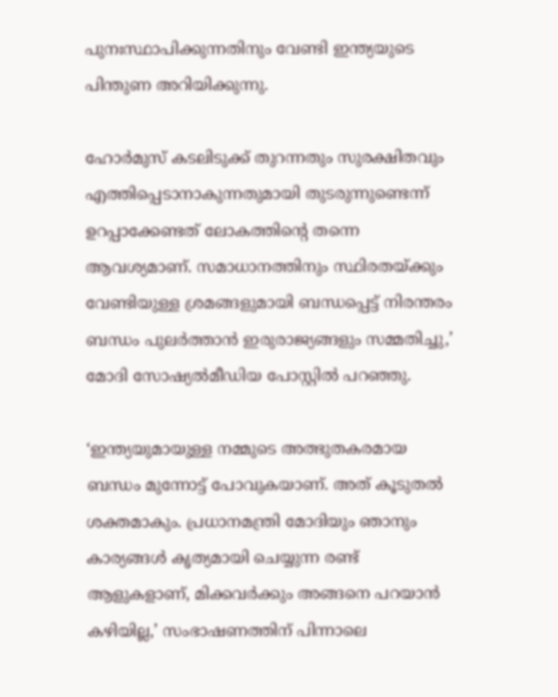പുനഃസ്ഥാപിക്കുന്നതിനും വേണ്ടി ഇന്ത്യയുടെ പിന്തുണ അറിയിക്കുന്നു.

ഹോര്‍മുസ് കടലിടുക്ക് തുറന്നതും സുരക്ഷിതവും എത്തിപ്പെടാനാകുന്നതുമായി തുടരുന്നുണ്ടെന്ന് ഉറപ്പാക്കേണ്ടത് ലോകത്തിന്റെ തന്നെ ആവശ്യമാണ്. സമാധാനത്തിനും സ്ഥിരതയ്ക്കും വേണ്ടിയുള്ള ശ്രമങ്ങളുമായി ബന്ധപ്പെട്ട് നിരന്തരം ബന്ധം പുലര്‍ത്താന്‍ ഇരുരാജ്യങ്ങളും സമ്മതിച്ചു,’ മോദി സോഷ്യല്‍മീഡിയ പോസ്റ്റില്‍ പറഞ്ഞു.

‘ഇന്ത്യയുമായുള്ള നമ്മുടെ അത്ഭുതകരമായ ബന്ധം മുന്നോട്ട് പോവുകയാണ്. അത് കൂടുതല്‍ ശക്തമാകും. പ്രധാനമന്ത്രി മോദിയും ഞാനും കാര്യങ്ങള്‍ കൃത്യമായി ചെയ്യുന്ന രണ്ട് ആളുകളാണ്, മിക്കവര്‍ക്കും അങ്ങനെ പറയാന്‍ കഴിയില്ല,’ സംഭാഷണത്തിന് പിന്നാലെ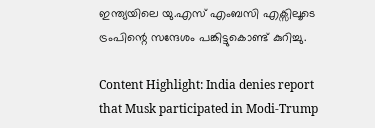ഇന്ത്യയിലെ യു.എസ് എംബസി എക്സിലൂടെ ട്രംപിന്റെ സന്ദേശം പങ്കിട്ടുകൊണ്ട് കുറിച്ചു.

Content Highlight: India denies report that Musk participated in Modi-Trump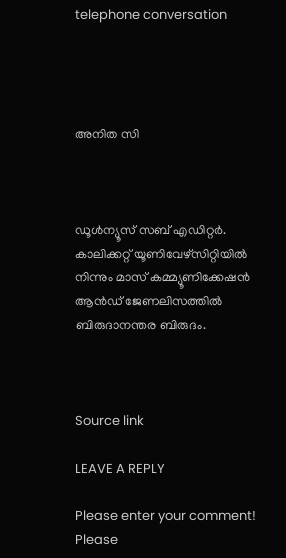telephone conversation




അനിത സി



ഡൂള്‍ന്യൂസ് സബ് എഡിറ്റര്‍. കാലിക്കറ്റ് യൂണിവേഴ്‌സിറ്റിയില്‍ നിന്നും മാസ് കമ്മ്യൂണിക്കേഷന്‍ ആന്‍ഡ് ജേണലിസത്തില്‍ ബിരുദാനന്തര ബിരുദം.



Source link

LEAVE A REPLY

Please enter your comment!
Please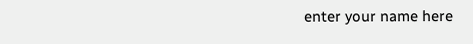enter your name here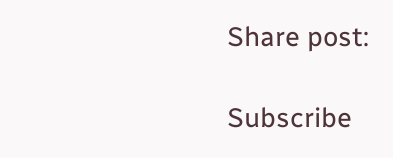Share post:

Subscribe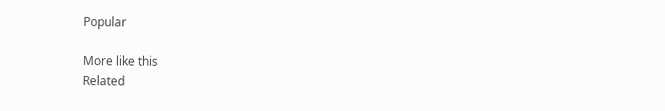Popular

More like this
Related